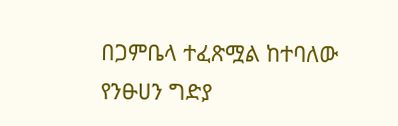በጋምቤላ ተፈጽሟል ከተባለው የንፁሀን ግድያ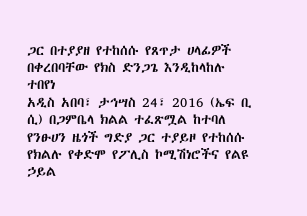ጋር በተያያዘ የተከሰሱ የጸጥታ ሀላፊዎች በቀረበባቸው የክስ ድንጋጌ እንዲከላከሉ ተበየነ
አዲስ አበባ፣ ታኅሣስ 24፣ 2016 (ኤፍ ቢ ሲ) በጋምቤላ ክልል ተፈጽሟል ከተባለ የንፁሀን ዜጎች ግድያ ጋር ተያይዞ የተከሰሱ የክልሉ የቀድሞ የፖሊስ ኮሚሽነሮችና የልዩ ኃይል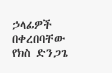ኃላፊዎች በቀረበባቸው የክስ ድንጋጌ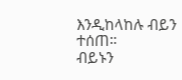እንዲከላከሉ ብይን ተሰጠ።
ብይኑን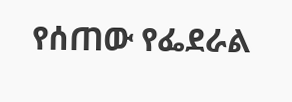የሰጠው የፌደራል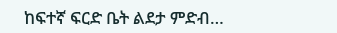ከፍተኛ ፍርድ ቤት ልደታ ምድብ…